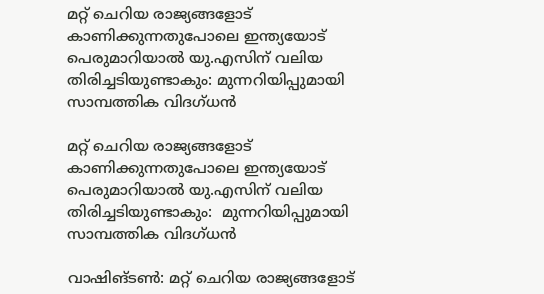മറ്റ് ചെറിയ രാജ്യങ്ങളോട് കാണിക്കുന്നതുപോലെ ഇന്ത്യയോട് പെരുമാറിയാല്‍ യു.എസിന് വലിയ തിരിച്ചടിയുണ്ടാകും: മുന്നറിയിപ്പുമായി സാമ്പത്തിക വിദഗ്ധന്‍

മറ്റ് ചെറിയ രാജ്യങ്ങളോട് കാണിക്കുന്നതുപോലെ ഇന്ത്യയോട് പെരുമാറിയാല്‍ യു.എസിന് വലിയ തിരിച്ചടിയുണ്ടാകും:  മുന്നറിയിപ്പുമായി സാമ്പത്തിക വിദഗ്ധന്‍

വാഷിങ്ടണ്‍: മറ്റ് ചെറിയ രാജ്യങ്ങളോട്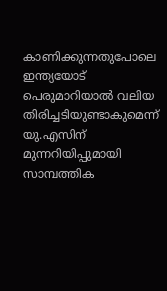കാണിക്കുന്നതുപോലെ ഇന്ത്യയോട് പെരുമാറിയാല്‍ വലിയ തിരിച്ചടിയുണ്ടാകുമെന്ന് യു.എസിന് മുന്നറിയിപ്പുമായി സാമ്പത്തിക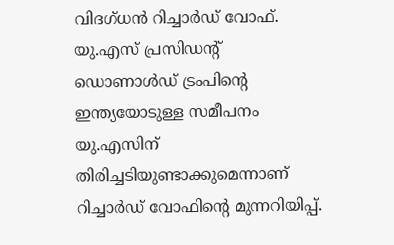വിദഗ്ധന്‍ റിച്ചാര്‍ഡ് വോഫ്. യു.എസ് പ്രസിഡന്റ് ഡൊണാള്‍ഡ് ട്രംപിന്റെ ഇന്ത്യയോടുള്ള സമീപനം യു.എസിന് തിരിച്ചടിയുണ്ടാക്കുമെന്നാണ് റിച്ചാര്‍ഡ് വോഫിന്റെ മുന്നറിയിപ്പ്.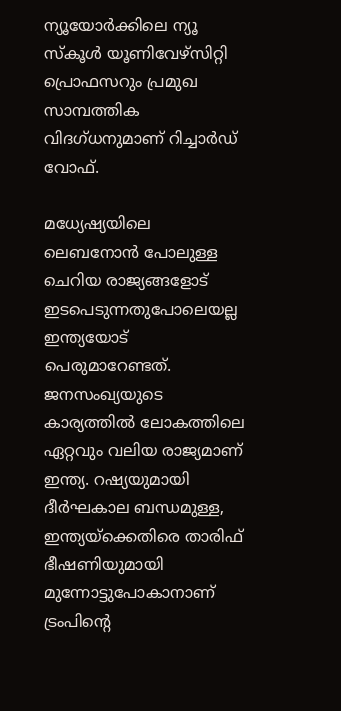ന്യൂയോര്‍ക്കിലെ ന്യൂ സ്‌കൂള്‍ യൂണിവേഴ്‌സിറ്റി പ്രൊഫസറും പ്രമുഖ സാമ്പത്തിക വിദഗ്ധനുമാണ് റിച്ചാര്‍ഡ് വോഫ്.

മധ്യേഷ്യയിലെ ലെബനോന്‍ പോലുള്ള ചെറിയ രാജ്യങ്ങളോട് ഇടപെടുന്നതുപോലെയല്ല ഇന്ത്യയോട് പെരുമാറേണ്ടത്. ജനസംഖ്യയുടെ കാര്യത്തില്‍ ലോകത്തിലെ ഏറ്റവും വലിയ രാജ്യമാണ് ഇന്ത്യ. റഷ്യയുമായി ദീര്‍ഘകാല ബന്ധമുള്ള, ഇന്ത്യയ്‌ക്കെതിരെ താരിഫ് ഭീഷണിയുമായി മുന്നോട്ടുപോകാനാണ് ട്രംപിന്റെ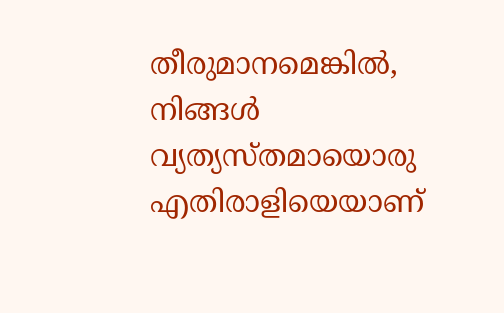തീരുമാനമെങ്കില്‍, നിങ്ങള്‍ വ്യത്യസ്തമായൊരു എതിരാളിയെയാണ്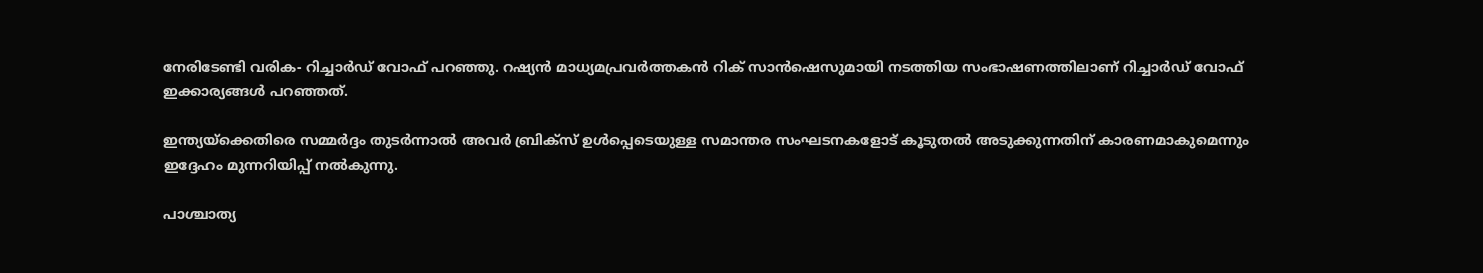നേരിടേണ്ടി വരിക- റിച്ചാര്‍ഡ് വോഫ് പറഞ്ഞു. റഷ്യന്‍ മാധ്യമപ്രവര്‍ത്തകന്‍ റിക് സാന്‍ഷെസുമായി നടത്തിയ സംഭാഷണത്തിലാണ് റിച്ചാര്‍ഡ് വോഫ് ഇക്കാര്യങ്ങള്‍ പറഞ്ഞത്.

ഇന്ത്യയ്‌ക്കെതിരെ സമ്മര്‍ദ്ദം തുടര്‍ന്നാല്‍ അവര്‍ ബ്രിക്‌സ് ഉള്‍പ്പെടെയുള്ള സമാന്തര സംഘടനകളോട് കൂടുതല്‍ അടുക്കുന്നതിന് കാരണമാകുമെന്നും ഇദ്ദേഹം മുന്നറിയിപ്പ് നല്‍കുന്നു.

പാശ്ചാത്യ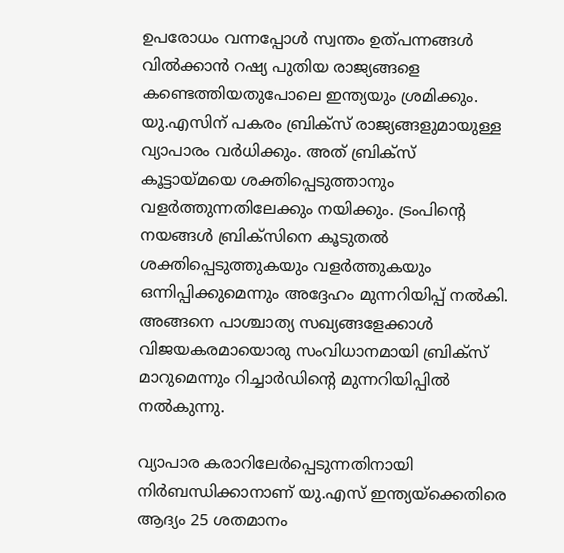ഉപരോധം വന്നപ്പോള്‍ സ്വന്തം ഉത്പന്നങ്ങള്‍ വില്‍ക്കാന്‍ റഷ്യ പുതിയ രാജ്യങ്ങളെ കണ്ടെത്തിയതുപോലെ ഇന്ത്യയും ശ്രമിക്കും. യു.എസിന് പകരം ബ്രിക്‌സ് രാജ്യങ്ങളുമായുള്ള വ്യാപാരം വര്‍ധിക്കും. അത് ബ്രിക്‌സ് കൂട്ടായ്മയെ ശക്തിപ്പെടുത്താനും വളര്‍ത്തുന്നതിലേക്കും നയിക്കും. ട്രംപിന്റെ നയങ്ങള്‍ ബ്രിക്‌സിനെ കൂടുതല്‍ ശക്തിപ്പെടുത്തുകയും വളര്‍ത്തുകയും ഒന്നിപ്പിക്കുമെന്നും അദ്ദേഹം മുന്നറിയിപ്പ് നല്‍കി. അങ്ങനെ പാശ്ചാത്യ സഖ്യങ്ങളേക്കാള്‍ വിജയകരമായൊരു സംവിധാനമായി ബ്രിക്‌സ് മാറുമെന്നും റിച്ചാര്‍ഡിന്റെ മുന്നറിയിപ്പില്‍ നല്‍കുന്നു.

വ്യാപാര കരാറിലേര്‍പ്പെടുന്നതിനായി നിര്‍ബന്ധിക്കാനാണ് യു.എസ് ഇന്ത്യയ്‌ക്കെതിരെ ആദ്യം 25 ശതമാനം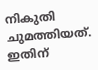നികുതി ചുമത്തിയത്. ഇതിന്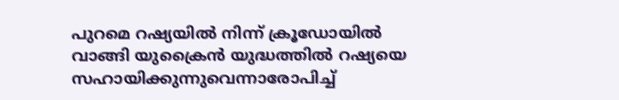പുറമെ റഷ്യയില്‍ നിന്ന് ക്രൂഡോയില്‍ വാങ്ങി യുക്രൈന്‍ യുദ്ധത്തില്‍ റഷ്യയെ സഹായിക്കുന്നുവെന്നാരോപിച്ച്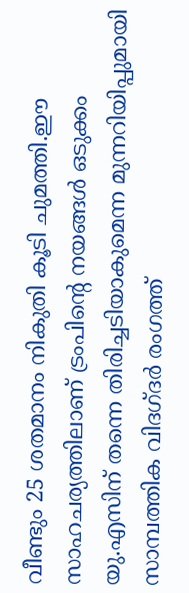വീണ്ടും 25 ശതമാനം നികുതി കൂടി ചുമത്തി.ഈ സാഹചര്യത്തിലാണ് ട്രംപിന്റെ നയങ്ങള്‍ ഒടുക്കം യു.എസിന് തന്നെ തിരിച്ചടിയാകുമെന്ന മുന്നറിയിപ്പുമായി സാമ്പത്തിക വിദഗ്ദര്‍ രംഗത്ത്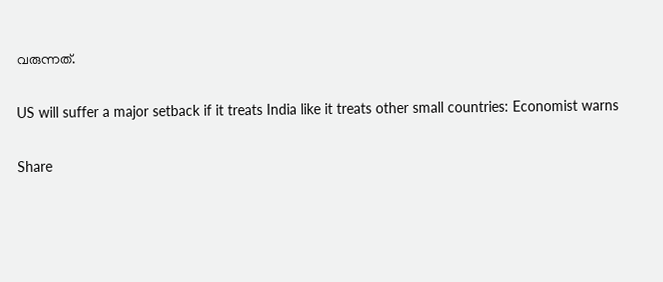വരുന്നത്.

US will suffer a major setback if it treats India like it treats other small countries: Economist warns

Share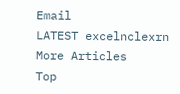Email
LATEST excelnclexrn
More Articles
Top